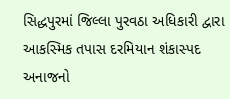સિદ્ધપુરમાં જિલ્લા પુરવઠા અધિકારી દ્વારા આકસ્મિક તપાસ દરમિયાન શંકાસ્પદ અનાજનો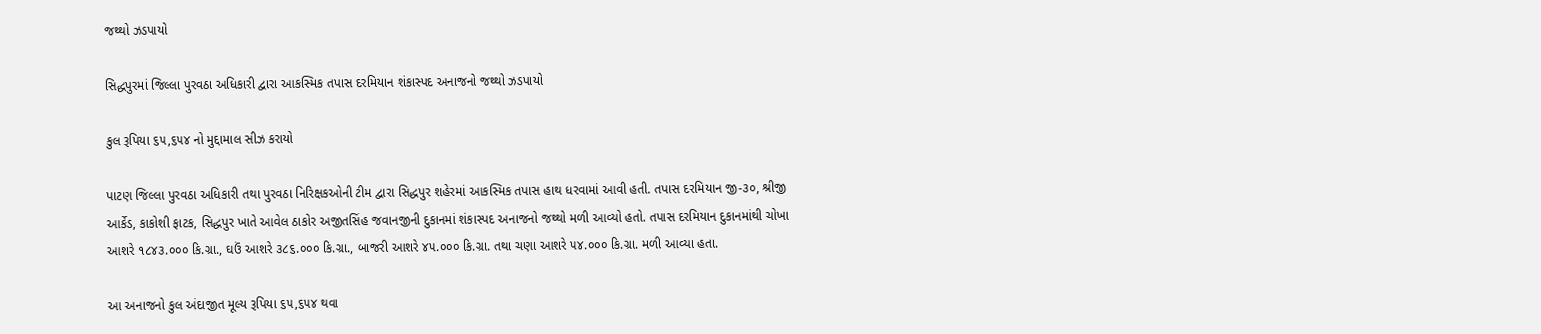જથ્થો ઝડપાયો

સિદ્ધપુરમાં જિલ્લા પુરવઠા અધિકારી દ્વારા આકસ્મિક તપાસ દરમિયાન શંકાસ્પદ અનાજનો જથ્થો ઝડપાયો

કુલ રૂપિયા ૬૫,૬૫૪ નો મુદ્દામાલ સીઝ કરાયો

પાટણ જિલ્લા પુરવઠા અધિકારી તથા પુરવઠા નિરિક્ષકઓની ટીમ દ્વારા સિદ્ધપુર શહેરમાં આકસ્મિક તપાસ હાથ ધરવામાં આવી હતી. તપાસ દરમિયાન જી-૩૦, શ્રીજી આર્કેડ, કાકોશી ફાટક, સિદ્ધપુર ખાતે આવેલ ઠાકોર અજીતસિંહ જવાનજીની દુકાનમાં શંકાસ્પદ અનાજનો જથ્થો મળી આવ્યો હતો. તપાસ દરમિયાન દુકાનમાંથી ચોખા આશરે ૧૮૪૩.૦૦૦ કિ.ગ્રા., ઘઉં આશરે ૩૮૬.૦૦૦ કિ.ગ્રા., બાજરી આશરે ૪૫.૦૦૦ કિ.ગ્રા. તથા ચણા આશરે ૫૪.૦૦૦ કિ.ગ્રા. મળી આવ્યા હતા.

આ અનાજનો કુલ અંદાજીત મૂલ્ય રૂપિયા ૬૫,૬૫૪ થવા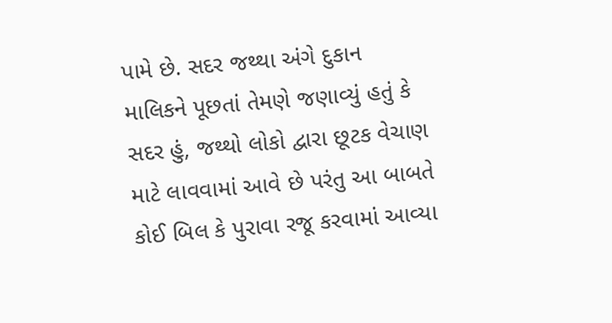પામે છે. સદર જથ્થા અંગે દુકાન માલિકને પૂછતાં તેમણે જણાવ્યું હતું કે સદર હું, જથ્થો લોકો દ્વારા છૂટક વેચાણ માટે લાવવામાં આવે છે પરંતુ આ બાબતે કોઈ બિલ કે પુરાવા રજૂ કરવામાં આવ્યા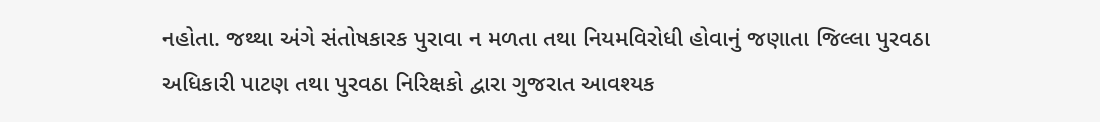નહોતા. જથ્થા અંગે સંતોષકારક પુરાવા ન મળતા તથા નિયમવિરોધી હોવાનું જણાતા જિલ્લા પુરવઠા અધિકારી પાટણ તથા પુરવઠા નિરિક્ષકો દ્વારા ગુજરાત આવશ્યક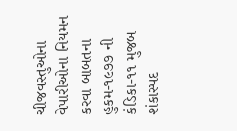ચીજવસ્તુઓના વેપારીઓના નિયમન કરવા બાબતના હુકમ-૧૯૭૭ ની કંડિકા-૧૧ મુજબ શંકાસ્પદ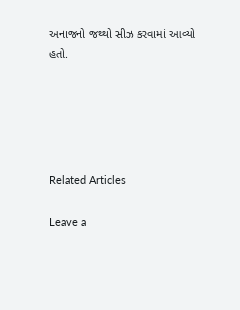અનાજનો જથ્થો સીઝ કરવામાં આવ્યો હતો.





Related Articles

Leave a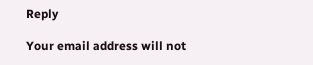Reply

Your email address will not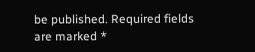be published. Required fields are marked *